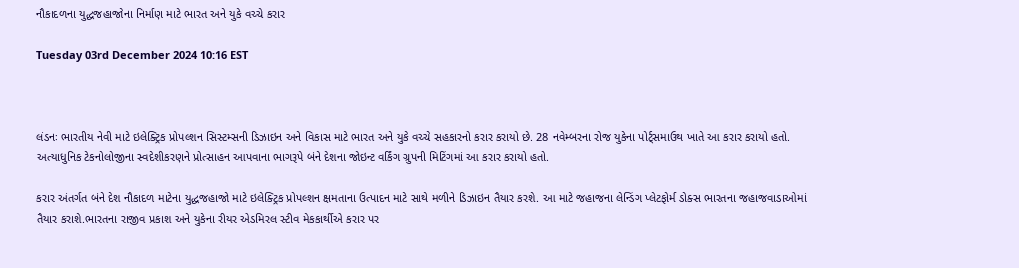નૌકાદળના યુદ્ધજહાજોના નિર્માણ માટે ભારત અને યુકે વચ્ચે કરાર

Tuesday 03rd December 2024 10:16 EST



લંડનઃ ભારતીય નેવી માટે ઇલેક્ટ્રિક પ્રોપલ્શન સિસ્ટમ્સની ડિઝાઇન અને વિકાસ માટે ભારત અને યુકે વચ્ચે સહકારનો કરાર કરાયો છે. 28 નવેમ્બરના રોજ યુકેના પોર્ટ્સમાઉથ ખાતે આ કરાર કરાયો હતો. અત્યાધુનિક ટેકનોલોજીના સ્વદેશીકરણને પ્રોત્સાહન આપવાના ભાગરૂપે બંને દેશના જોઇન્ટ વર્કિંગ ગ્રુપની મિટિંગમાં આ કરાર કરાયો હતો.

કરાર અંતર્ગત બંને દેશ નૌકાદળ માટેના યુદ્ધજહાજો માટે ઇલેક્ટ્રિક પ્રોપલ્શન ક્ષમતાના ઉત્પાદન માટે સાથે મળીને ડિઝાઇન તૈયાર કરશે. આ માટે જહાજના લેન્ડિંગ પ્લેટફોર્મ ડોક્સ ભારતના જહાજવાડાઓમાં તૈયાર કરાશે.ભારતના રાજીવ પ્રકાશ અને યુકેના રીયર એડમિરલ સ્ટીવ મેકકાર્થીએ કરાર પર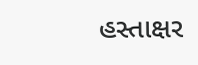હસ્તાક્ષર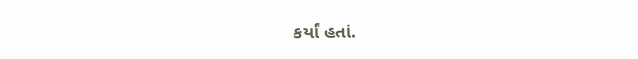કર્યાં હતાં.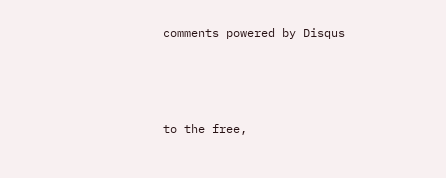comments powered by Disqus



to the free,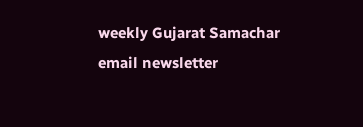weekly Gujarat Samachar email newsletter